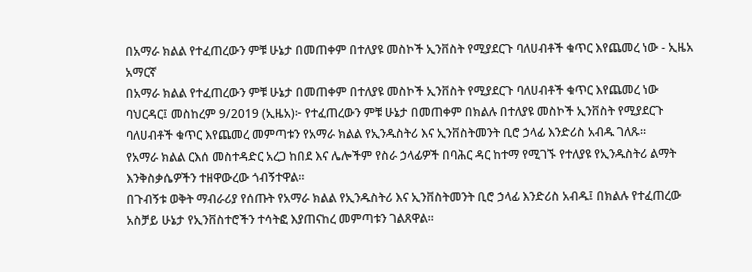በአማራ ክልል የተፈጠረውን ምቹ ሁኔታ በመጠቀም በተለያዩ መስኮች ኢንቨስት የሚያደርጉ ባለሀብቶች ቁጥር እየጨመረ ነው - ኢዜአ አማርኛ
በአማራ ክልል የተፈጠረውን ምቹ ሁኔታ በመጠቀም በተለያዩ መስኮች ኢንቨስት የሚያደርጉ ባለሀብቶች ቁጥር እየጨመረ ነው
ባህርዳር፤ መስከረም 9/2019 (ኢዜአ)፦ የተፈጠረውን ምቹ ሁኔታ በመጠቀም በክልሉ በተለያዩ መስኮች ኢንቨስት የሚያደርጉ ባለሀብቶች ቁጥር እየጨመረ መምጣቱን የአማራ ክልል የኢንዱስትሪ እና ኢንቨስትመንት ቢሮ ኃላፊ እንድሪስ አብዱ ገለጹ።
የአማራ ክልል ርእሰ መስተዳድር አረጋ ከበደ እና ሌሎችም የስራ ኃላፊዎች በባሕር ዳር ከተማ የሚገኙ የተለያዩ የኢንዱስትሪ ልማት እንቅስቃሴዎችን ተዘዋውረው ጎብኝተዋል።
በጉብኝቱ ወቅት ማብራሪያ የሰጡት የአማራ ክልል የኢንዱስትሪ እና ኢንቨስትመንት ቢሮ ኃላፊ እንድሪስ አብዱ፤ በክልሉ የተፈጠረው አስቻይ ሁኔታ የኢንቨስተሮችን ተሳትፎ እያጠናከረ መምጣቱን ገልጸዋል።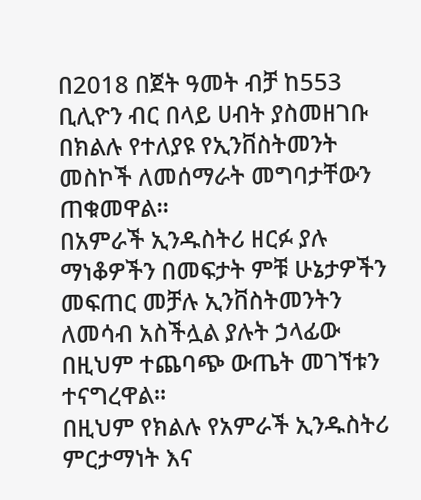በ2018 በጀት ዓመት ብቻ ከ553 ቢሊዮን ብር በላይ ሀብት ያስመዘገቡ በክልሉ የተለያዩ የኢንቨስትመንት መስኮች ለመሰማራት መግባታቸውን ጠቁመዋል።
በአምራች ኢንዱስትሪ ዘርፉ ያሉ ማነቆዎችን በመፍታት ምቹ ሁኔታዎችን መፍጠር መቻሉ ኢንቨስትመንትን ለመሳብ አስችሏል ያሉት ኃላፊው በዚህም ተጨባጭ ውጤት መገኘቱን ተናግረዋል።
በዚህም የክልሉ የአምራች ኢንዱስትሪ ምርታማነት እና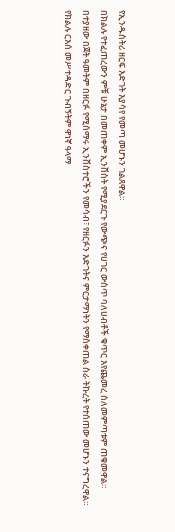የኢንዱስትሪ ዘርፍ እድገት እያሳየ የመጣ መሆኑን ገልጸዋል።
በክልሉ የተፈጠረውን ምቹ ሁኔታ በመጠቀም ኢንቨስት የሚያደርጉ የውጭና የሀገር ውስጥ ባለሀብቶች ቁጥር እየጨመረ ስለመምጣቱም ጠቁመዋል።
በተያዘው በጀት ዓመትም በዘርፉ የሚሰማሩ ኢንቨስተሮችን የመሳብ፣ የዘርፉን እድገትና ምርታማነትን የማስቀጠል ስራ ትኩረት የተሰጠው መሆኑን ተናግረዋል።
የክልሉ ርእሰ መሥተዳድር ጉብኝትም ዋነኛ ዓላማ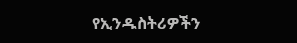የኢንዱስትሪዎችን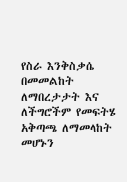የስራ እንቅስቃሴ በመመልከት ለማበረታታት እና ለችግሮችም የመፍትሄ አቅጣጫ ለማመላከት መሆኑን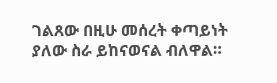ገልጸው በዚሁ መሰረት ቀጣይነት ያለው ስራ ይከናወናል ብለዋል።